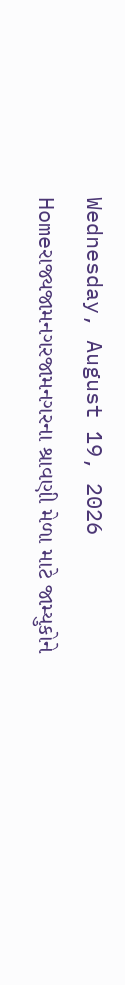Wednesday, August 19, 2026
Homeરાજ્યજામનગરજામનગરના શ્રાવણી મેળા માટે જામ્યુકોને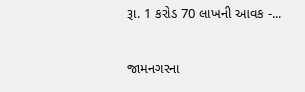રૂા. 1 કરોડ 70 લાખની આવક -...

જામનગરના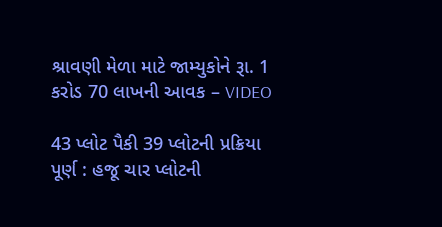શ્રાવણી મેળા માટે જામ્યુકોને રૂા. 1 કરોડ 70 લાખની આવક – VIDEO

43 પ્લોટ પૈકી 39 પ્લોટની પ્રક્રિયા પૂર્ણ : હજૂ ચાર પ્લોટની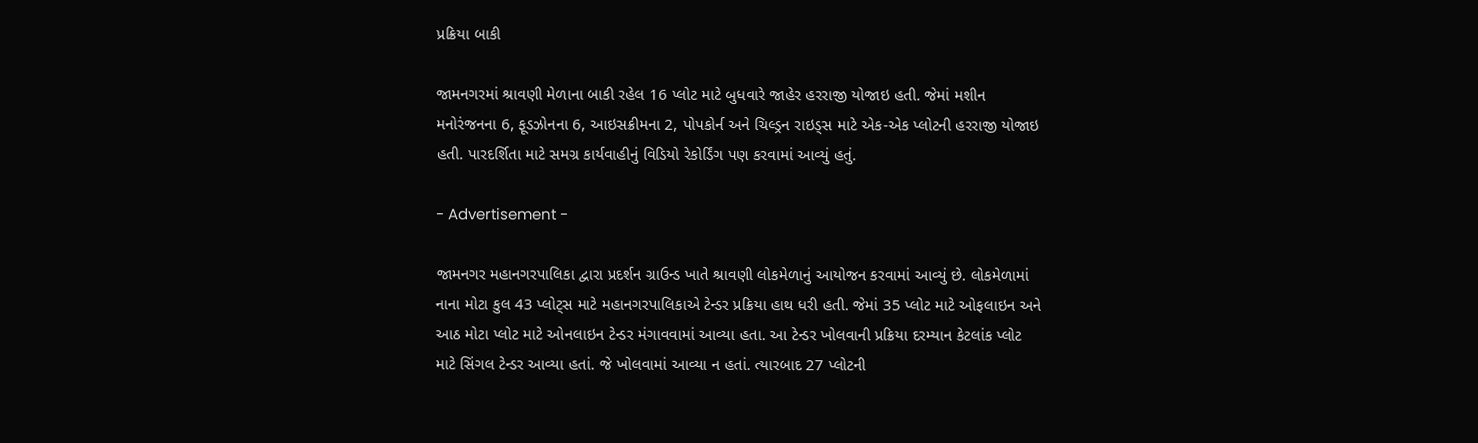પ્રક્રિયા બાકી

જામનગરમાં શ્રાવણી મેળાના બાકી રહેલ 16 પ્લોટ માટે બુધવારે જાહેર હરરાજી યોજાઇ હતી. જેમાં મશીન મનોરંજનના 6, ફૂડઝોનના 6, આઇસક્રીમના 2, પોપકોર્ન અને ચિલ્ડ્રન રાઇડ્સ માટે એક-એક પ્લોટની હરરાજી યોજાઇ હતી. પારદર્શિતા માટે સમગ્ર કાર્યવાહીનું વિડિયો રેકોર્ડિંગ પણ કરવામાં આવ્યું હતું.

- Advertisement -

જામનગર મહાનગરપાલિકા દ્વારા પ્રદર્શન ગ્રાઉન્ડ ખાતે શ્રાવણી લોકમેળાનું આયોજન કરવામાં આવ્યું છે. લોકમેળામાં નાના મોટા કુલ 43 પ્લોટ્સ માટે મહાનગરપાલિકાએ ટેન્ડર પ્રક્રિયા હાથ ધરી હતી. જેમાં 35 પ્લોટ માટે ઓફલાઇન અને આઠ મોટા પ્લોટ માટે ઓનલાઇન ટેન્ડર મંગાવવામાં આવ્યા હતા. આ ટેન્ડર ખોલવાની પ્રક્રિયા દરમ્યાન કેટલાંક પ્લોટ માટે સિંગલ ટેન્ડર આવ્યા હતાં. જે ખોલવામાં આવ્યા ન હતાં. ત્યારબાદ 27 પ્લોટની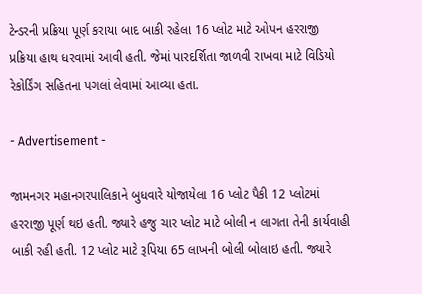ટેન્ડરની પ્રક્રિયા પૂર્ણ કરાયા બાદ બાકી રહેલા 16 પ્લોટ માટે ઓપન હરરાજી પ્રક્રિયા હાથ ધરવામાં આવી હતી. જેમાં પારદર્શિતા જાળવી રાખવા માટે વિડિયો રેકોર્ડિંગ સહિતના પગલાં લેવામાં આવ્યા હતા.

- Advertisement -

જામનગર મહાનગરપાલિકાને બુધવારે યોજાયેલા 16 પ્લોટ પૈકી 12 પ્લોટમાં હરરાજી પૂર્ણ થઇ હતી. જ્યારે હજુ ચાર પ્લોટ માટે બોલી ન લાગતા તેની કાર્યવાહી બાકી રહી હતી. 12 પ્લોટ માટે રૂપિયા 65 લાખની બોલી બોલાઇ હતી. જ્યારે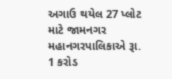અગાઉ થયેલ 27 પ્લોટ માટે જામનગર મહાનગરપાલિકાએ રૂા. 1 કરોડ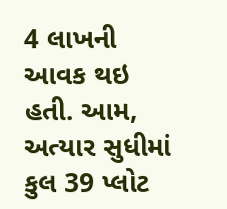4 લાખની આવક થઇ હતી. આમ, અત્યાર સુધીમાં કુલ 39 પ્લોટ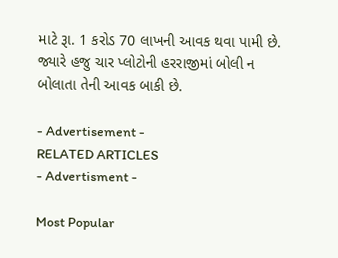માટે રૂા. 1 કરોડ 70 લાખની આવક થવા પામી છે. જ્યારે હજુ ચાર પ્લોટોની હરરાજીમાં બોલી ન બોલાતા તેની આવક બાકી છે.

- Advertisement -
RELATED ARTICLES
- Advertisment -

Most Popular